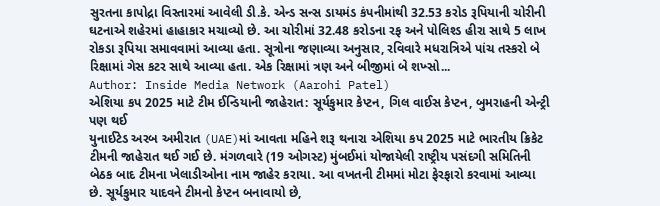સુરતના કાપોદ્રા વિસ્તારમાં આવેલી ડી.કે. એન્ડ સન્સ ડાયમંડ કંપનીમાંથી 32.53 કરોડ રૂપિયાની ચોરીની ઘટનાએ શહેરમાં હાહાકાર મચાવ્યો છે. આ ચોરીમાં 32.48 કરોડના રફ અને પોલિશ્ડ હીરા સાથે 5 લાખ રોકડા રૂપિયા સમાવવામાં આવ્યા હતા. સૂત્રોના જણાવ્યા અનુસાર, રવિવારે મધરાત્રિએ પાંચ તસ્કરો બે રિક્ષામાં ગેસ કટર સાથે આવ્યા હતા. એક રિક્ષામાં ત્રણ અને બીજીમાં બે શખ્સો...
Author: Inside Media Network (Aarohi Patel)
એશિયા કપ 2025 માટે ટીમ ઈન્ડિયાની જાહેરાત: સૂર્યકુમાર કેપ્ટન, ગિલ વાઈસ કેપ્ટન, બુમરાહની એન્ટ્રી પણ થઈ
યુનાઈટેડ અરબ અમીરાત (UAE)માં આવતા મહિને શરૂ થનારા એશિયા કપ 2025 માટે ભારતીય ક્રિકેટ ટીમની જાહેરાત થઈ ગઈ છે. મંગળવારે (19 ઓગસ્ટ) મુંબઈમાં યોજાયેલી રાષ્ટ્રીય પસંદગી સમિતિની બેઠક બાદ ટીમના ખેલાડીઓના નામ જાહેર કરાયા. આ વખતની ટીમમાં મોટા ફેરફારો કરવામાં આવ્યા છે. સૂર્યકુમાર યાદવને ટીમનો કેપ્ટન બનાવાયો છે,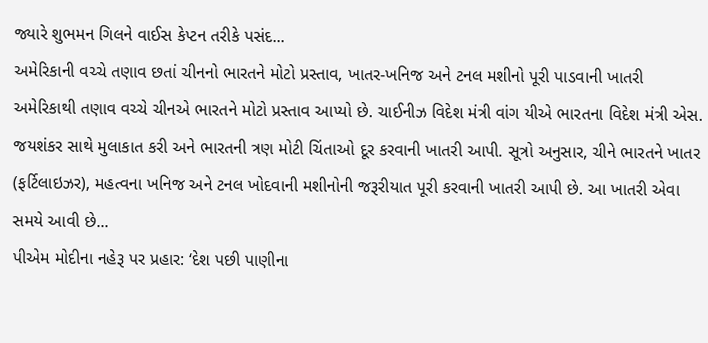જ્યારે શુભમન ગિલને વાઈસ કેપ્ટન તરીકે પસંદ...
અમેરિકાની વચ્ચે તણાવ છતાં ચીનનો ભારતને મોટો પ્રસ્તાવ, ખાતર-ખનિજ અને ટનલ મશીનો પૂરી પાડવાની ખાતરી
અમેરિકાથી તણાવ વચ્ચે ચીનએ ભારતને મોટો પ્રસ્તાવ આપ્યો છે. ચાઈનીઝ વિદેશ મંત્રી વાંગ યીએ ભારતના વિદેશ મંત્રી એસ. જયશંકર સાથે મુલાકાત કરી અને ભારતની ત્રણ મોટી ચિંતાઓ દૂર કરવાની ખાતરી આપી. સૂત્રો અનુસાર, ચીને ભારતને ખાતર (ફર્ટિલાઇઝર), મહત્વના ખનિજ અને ટનલ ખોદવાની મશીનોની જરૂરીયાત પૂરી કરવાની ખાતરી આપી છે. આ ખાતરી એવા સમયે આવી છે...
પીએમ મોદીના નહેરૂ પર પ્રહાર: ‘દેશ પછી પાણીના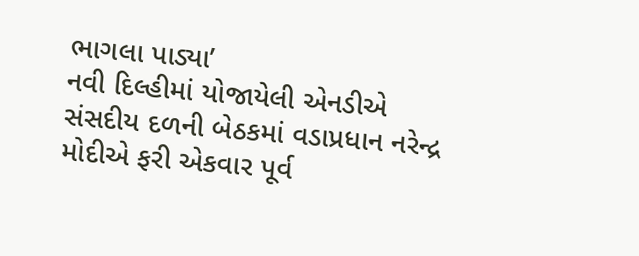ભાગલા પાડ્યા’
નવી દિલ્હીમાં યોજાયેલી એનડીએ સંસદીય દળની બેઠકમાં વડાપ્રધાન નરેન્દ્ર મોદીએ ફરી એકવાર પૂર્વ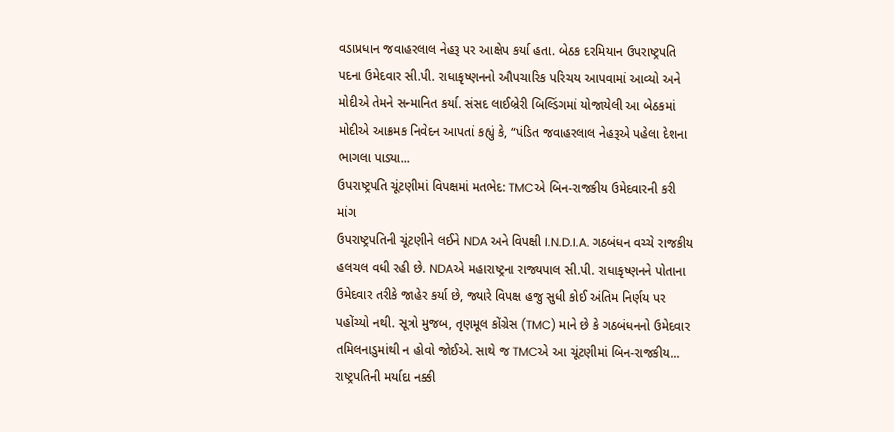વડાપ્રધાન જવાહરલાલ નેહરૂ પર આક્ષેપ કર્યા હતા. બેઠક દરમિયાન ઉપરાષ્ટ્રપતિ પદના ઉમેદવાર સી.પી. રાધાકૃષ્ણનનો ઔપચારિક પરિચય આપવામાં આવ્યો અને મોદીએ તેમને સન્માનિત કર્યા. સંસદ લાઈબ્રેરી બિલ્ડિંગમાં યોજાયેલી આ બેઠકમાં મોદીએ આક્રમક નિવેદન આપતાં કહ્યું કે, “પંડિત જવાહરલાલ નેહરૂએ પહેલા દેશના ભાગલા પાડ્યા...
ઉપરાષ્ટ્રપતિ ચૂંટણીમાં વિપક્ષમાં મતભેદ: TMCએ બિન-રાજકીય ઉમેદવારની કરી માંગ
ઉપરાષ્ટ્રપતિની ચૂંટણીને લઈને NDA અને વિપક્ષી I.N.D.I.A. ગઠબંધન વચ્ચે રાજકીય હલચલ વધી રહી છે. NDAએ મહારાષ્ટ્રના રાજ્યપાલ સી.પી. રાધાકૃષ્ણનને પોતાના ઉમેદવાર તરીકે જાહેર કર્યા છે, જ્યારે વિપક્ષ હજુ સુધી કોઈ અંતિમ નિર્ણય પર પહોંચ્યો નથી. સૂત્રો મુજબ, તૃણમૂલ કોંગ્રેસ (TMC) માને છે કે ગઠબંધનનો ઉમેદવાર તમિલનાડુમાંથી ન હોવો જોઈએ. સાથે જ TMCએ આ ચૂંટણીમાં બિન-રાજકીય...
રાષ્ટ્રપતિની મર્યાદા નક્કી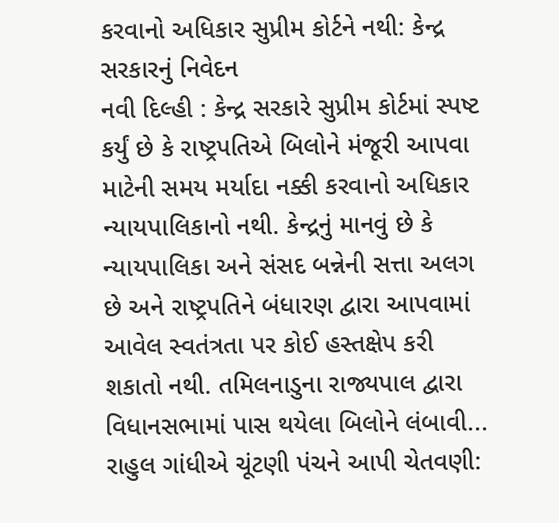કરવાનો અધિકાર સુપ્રીમ કોર્ટને નથી: કેન્દ્ર સરકારનું નિવેદન
નવી દિલ્હી : કેન્દ્ર સરકારે સુપ્રીમ કોર્ટમાં સ્પષ્ટ કર્યું છે કે રાષ્ટ્રપતિએ બિલોને મંજૂરી આપવા માટેની સમય મર્યાદા નક્કી કરવાનો અધિકાર ન્યાયપાલિકાનો નથી. કેન્દ્રનું માનવું છે કે ન્યાયપાલિકા અને સંસદ બન્નેની સત્તા અલગ છે અને રાષ્ટ્રપતિને બંધારણ દ્વારા આપવામાં આવેલ સ્વતંત્રતા પર કોઈ હસ્તક્ષેપ કરી શકાતો નથી. તમિલનાડુના રાજ્યપાલ દ્વારા વિધાનસભામાં પાસ થયેલા બિલોને લંબાવી...
રાહુલ ગાંધીએ ચૂંટણી પંચને આપી ચેતવણી: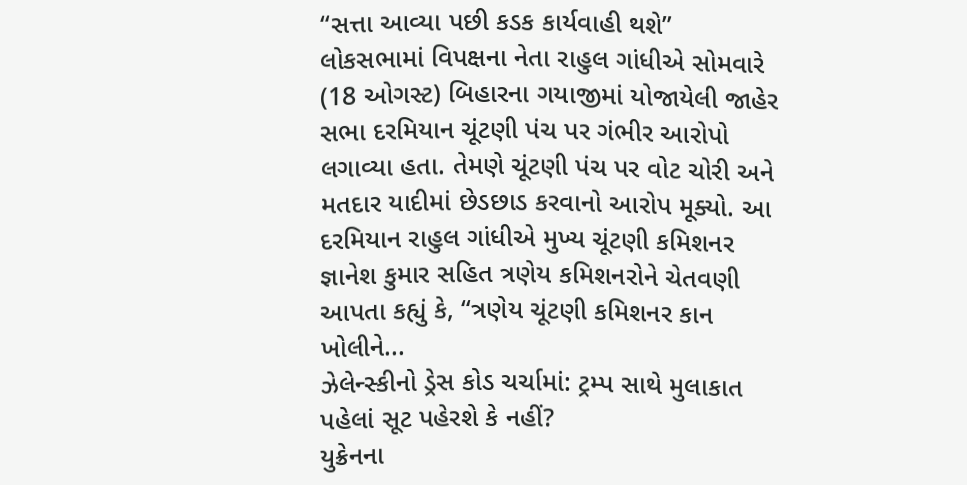“સત્તા આવ્યા પછી કડક કાર્યવાહી થશે”
લોકસભામાં વિપક્ષના નેતા રાહુલ ગાંધીએ સોમવારે (18 ઓગસ્ટ) બિહારના ગયાજીમાં યોજાયેલી જાહેર સભા દરમિયાન ચૂંટણી પંચ પર ગંભીર આરોપો લગાવ્યા હતા. તેમણે ચૂંટણી પંચ પર વોટ ચોરી અને મતદાર યાદીમાં છેડછાડ કરવાનો આરોપ મૂક્યો. આ દરમિયાન રાહુલ ગાંધીએ મુખ્ય ચૂંટણી કમિશનર જ્ઞાનેશ કુમાર સહિત ત્રણેય કમિશનરોને ચેતવણી આપતા કહ્યું કે, “ત્રણેય ચૂંટણી કમિશનર કાન ખોલીને...
ઝેલેન્સ્કીનો ડ્રેસ કોડ ચર્ચામાં: ટ્રમ્પ સાથે મુલાકાત પહેલાં સૂટ પહેરશે કે નહીં?
યુક્રેનના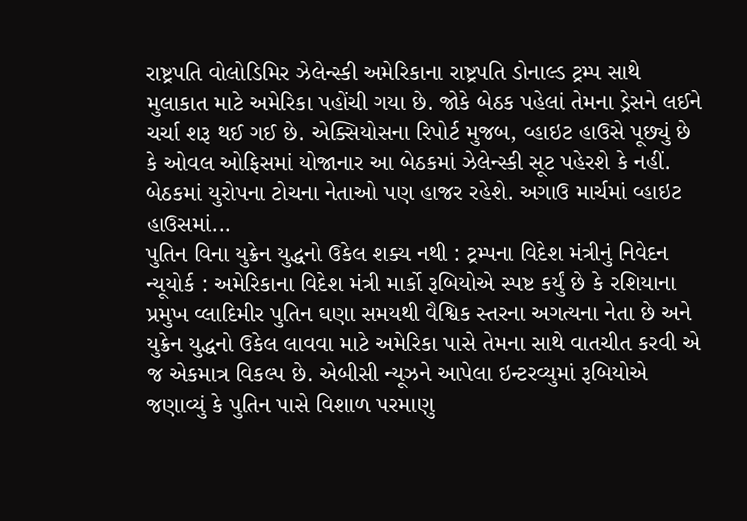રાષ્ટ્રપતિ વોલોડિમિર ઝેલેન્સ્કી અમેરિકાના રાષ્ટ્રપતિ ડોનાલ્ડ ટ્રમ્પ સાથે મુલાકાત માટે અમેરિકા પહોંચી ગયા છે. જોકે બેઠક પહેલાં તેમના ડ્રેસને લઈને ચર્ચા શરૂ થઈ ગઈ છે. એક્સિયોસના રિપોર્ટ મુજબ, વ્હાઇટ હાઉસે પૂછ્યું છે કે ઓવલ ઓફિસમાં યોજાનાર આ બેઠકમાં ઝેલેન્સ્કી સૂટ પહેરશે કે નહીં. બેઠકમાં યુરોપના ટોચના નેતાઓ પણ હાજર રહેશે. અગાઉ માર્ચમાં વ્હાઇટ હાઉસમાં...
પુતિન વિના યુક્રેન યુદ્ધનો ઉકેલ શક્ય નથી : ટ્રમ્પના વિદેશ મંત્રીનું નિવેદન
ન્યૂયોર્ક : અમેરિકાના વિદેશ મંત્રી માર્કો રૂબિયોએ સ્પષ્ટ કર્યું છે કે રશિયાના પ્રમુખ વ્લાદિમીર પુતિન ઘણા સમયથી વૈશ્વિક સ્તરના અગત્યના નેતા છે અને યુક્રેન યુદ્ધનો ઉકેલ લાવવા માટે અમેરિકા પાસે તેમના સાથે વાતચીત કરવી એ જ એકમાત્ર વિકલ્પ છે. એબીસી ન્યૂઝને આપેલા ઇન્ટરવ્યુમાં રૂબિયોએ જણાવ્યું કે પુતિન પાસે વિશાળ પરમાણુ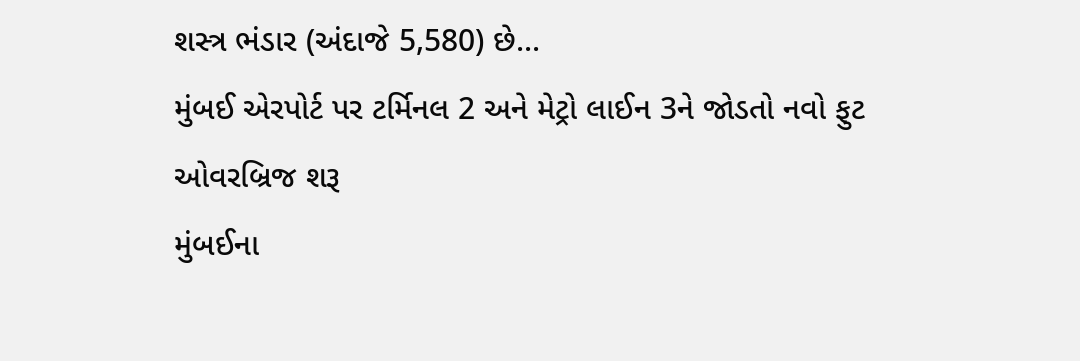શસ્ત્ર ભંડાર (અંદાજે 5,580) છે...
મુંબઈ એરપોર્ટ પર ટર્મિનલ 2 અને મેટ્રો લાઈન 3ને જોડતો નવો ફુટ ઓવરબ્રિજ શરૂ
મુંબઈના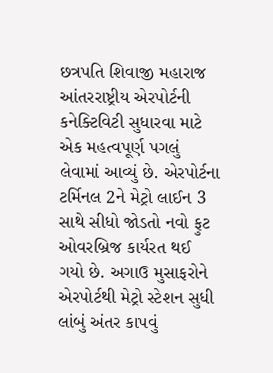છત્રપતિ શિવાજી મહારાજ આંતરરાષ્ટ્રીય એરપોર્ટની કનેક્ટિવિટી સુધારવા માટે એક મહત્વપૂર્ણ પગલું લેવામાં આવ્યું છે. એરપોર્ટના ટર્મિનલ 2ને મેટ્રો લાઈન 3 સાથે સીધો જોડતો નવો ફુટ ઓવરબ્રિજ કાર્યરત થઈ ગયો છે. અગાઉ મુસાફરોને એરપોર્ટથી મેટ્રો સ્ટેશન સુધી લાંબું અંતર કાપવું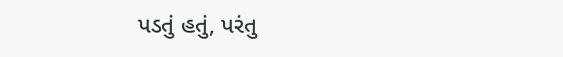પડતું હતું, પરંતુ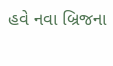હવે નવા બ્રિજના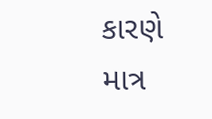કારણે માત્ર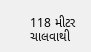118 મીટર ચાલવાથી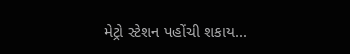મેટ્રો સ્ટેશન પહોંચી શકાય...